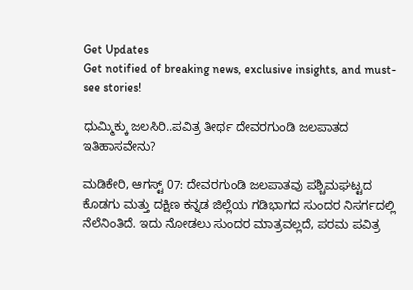Get Updates
Get notified of breaking news, exclusive insights, and must-see stories!

ಧುಮ್ಮಿಕ್ಕು ಜಲಸಿರಿ..ಪವಿತ್ರ ತೀರ್ಥ ದೇವರಗುಂಡಿ ಜಲಪಾತದ ಇತಿಹಾಸವೇನು?

ಮಡಿಕೇರಿ, ಆಗಸ್ಟ್‌ 07: ದೇವರಗುಂಡಿ ಜಲಪಾತವು ಪಶ್ಚಿಮಘಟ್ಟದ ಕೊಡಗು ಮತ್ತು ದಕ್ಷಿಣ ಕನ್ನಡ ಜಿಲ್ಲೆಯ ಗಡಿಭಾಗದ ಸುಂದರ ನಿಸರ್ಗದಲ್ಲಿ ನೆಲೆನಿಂತಿದೆ. ಇದು ನೋಡಲು ಸುಂದರ ಮಾತ್ರವಲ್ಲದೆ, ಪರಮ ಪವಿತ್ರ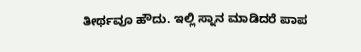ತೀರ್ಥವೂ ಹೌದು. ಇಲ್ಲಿ ಸ್ನಾನ ಮಾಡಿದರೆ ಪಾಪ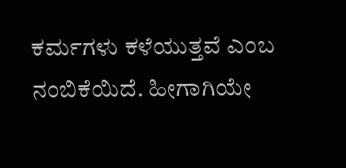ಕರ್ಮಗಳು ಕಳೆಯುತ್ತವೆ ಎಂಬ ನಂಬಿಕೆಯಿದೆ. ಹೀಗಾಗಿಯೇ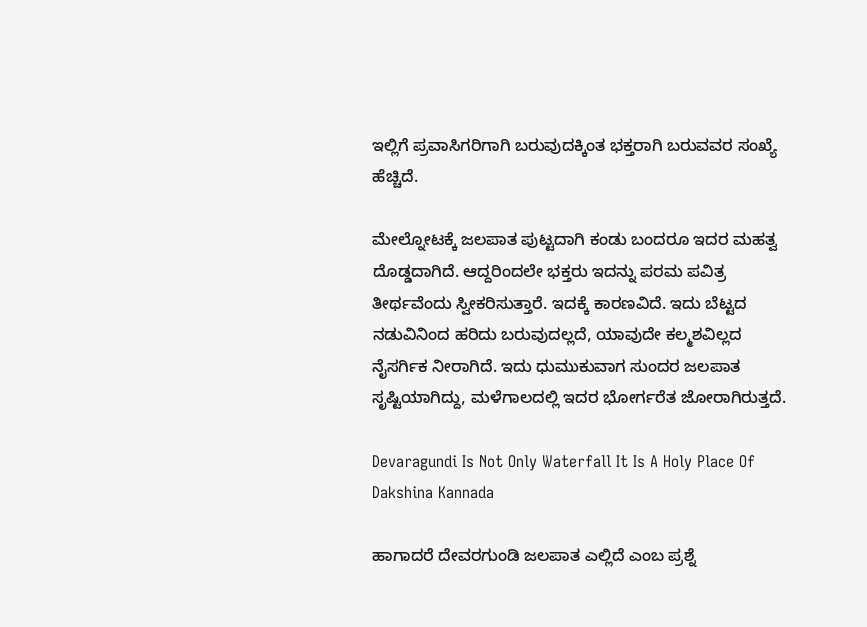ಇಲ್ಲಿಗೆ ಪ್ರವಾಸಿಗರಿಗಾಗಿ ಬರುವುದಕ್ಕಿಂತ ಭಕ್ತರಾಗಿ ಬರುವವರ ಸಂಖ್ಯೆ ಹೆಚ್ಚಿದೆ.

ಮೇಲ್ನೋಟಕ್ಕೆ ಜಲಪಾತ ಪುಟ್ಟದಾಗಿ ಕಂಡು ಬಂದರೂ ಇದರ ಮಹತ್ವ ದೊಡ್ಡದಾಗಿದೆ. ಆದ್ದರಿಂದಲೇ ಭಕ್ತರು ಇದನ್ನು ಪರಮ ಪವಿತ್ರ ತೀರ್ಥವೆಂದು ಸ್ವೀಕರಿಸುತ್ತಾರೆ. ಇದಕ್ಕೆ ಕಾರಣವಿದೆ. ಇದು ಬೆಟ್ಟದ ನಡುವಿನಿಂದ ಹರಿದು ಬರುವುದಲ್ಲದೆ, ಯಾವುದೇ ಕಲ್ಮಶವಿಲ್ಲದ ನೈಸರ್ಗಿಕ ನೀರಾಗಿದೆ. ಇದು ಧುಮುಕುವಾಗ ಸುಂದರ ಜಲಪಾತ ಸೃಷ್ಟಿಯಾಗಿದ್ದು, ಮಳೆಗಾಲದಲ್ಲಿ ಇದರ ಭೋರ್ಗರೆತ ಜೋರಾಗಿರುತ್ತದೆ.

Devaragundi Is Not Only Waterfall It Is A Holy Place Of Dakshina Kannada

ಹಾಗಾದರೆ ದೇವರಗುಂಡಿ ಜಲಪಾತ ಎಲ್ಲಿದೆ ಎಂಬ ಪ್ರಶ್ನೆ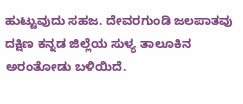ಹುಟ್ಟುವುದು ಸಹಜ. ದೇವರಗುಂಡಿ ಜಲಪಾತವು ದಕ್ಷಿಣ ಕನ್ನಡ ಜಿಲ್ಲೆಯ ಸುಳ್ಯ ತಾಲೂಕಿನ ಅರಂತೋಡು ಬಳಿಯಿದೆ.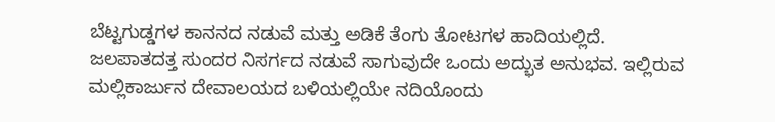ಬೆಟ್ಟಗುಡ್ಡಗಳ ಕಾನನದ ನಡುವೆ ಮತ್ತು ಅಡಿಕೆ ತೆಂಗು ತೋಟಗಳ ಹಾದಿಯಲ್ಲಿದೆ. ಜಲಪಾತದತ್ತ ಸುಂದರ ನಿಸರ್ಗದ ನಡುವೆ ಸಾಗುವುದೇ ಒಂದು ಅದ್ಭುತ ಅನುಭವ. ಇಲ್ಲಿರುವ ಮಲ್ಲಿಕಾರ್ಜುನ ದೇವಾಲಯದ ಬಳಿಯಲ್ಲಿಯೇ ನದಿಯೊಂದು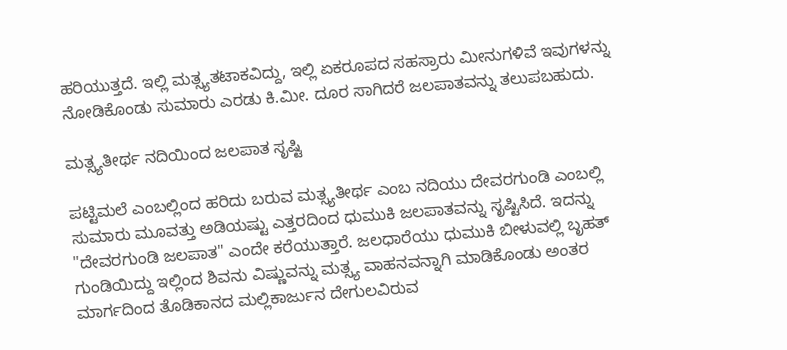ಹರಿಯುತ್ತದೆ. ಇಲ್ಲಿ ಮತ್ಸ್ಯತಟಾಕವಿದ್ದು, ಇಲ್ಲಿ ಏಕರೂಪದ ಸಹಸ್ರಾರು ಮೀನುಗಳಿವೆ ಇವುಗಳನ್ನು ನೋಡಿಕೊಂಡು ಸುಮಾರು ಎರಡು ಕಿ.ಮೀ. ದೂರ ಸಾಗಿದರೆ ಜಲಪಾತವನ್ನು ತಲುಪಬಹುದು.

ಮತ್ಸ್ಯತೀರ್ಥ ನದಿಯಿಂದ ಜಲಪಾತ ಸೃಷ್ಟಿ

ಪಟ್ಟಿಮಲೆ ಎಂಬಲ್ಲಿಂದ ಹರಿದು ಬರುವ ಮತ್ಸ್ಯತೀರ್ಥ ಎಂಬ ನದಿಯು ದೇವರಗುಂಡಿ ಎಂಬಲ್ಲಿ ಸುಮಾರು ಮೂವತ್ತು ಅಡಿಯಷ್ಟು ಎತ್ತರದಿಂದ ಧುಮುಕಿ ಜಲಪಾತವನ್ನು ಸೃಷ್ಟಿಸಿದೆ. ಇದನ್ನು "ದೇವರಗುಂಡಿ ಜಲಪಾತ" ಎಂದೇ ಕರೆಯುತ್ತಾರೆ. ಜಲಧಾರೆಯು ಧುಮುಕಿ ಬೀಳುವಲ್ಲಿ ಬೃಹತ್ ಗುಂಡಿಯಿದ್ದು ಇಲ್ಲಿಂದ ಶಿವನು ವಿಷ್ಣುವನ್ನು ಮತ್ಸ್ಯ ವಾಹನವನ್ನಾಗಿ ಮಾಡಿಕೊಂಡು ಅಂತರ ಮಾರ್ಗದಿಂದ ತೊಡಿಕಾನದ ಮಲ್ಲಿಕಾರ್ಜುನ ದೇಗುಲವಿರುವ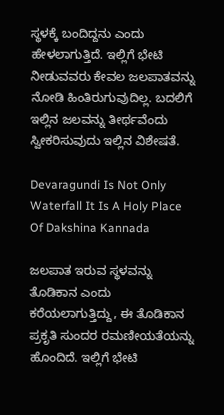ಸ್ಥಳಕ್ಕೆ ಬಂದಿದ್ದನು ಎಂದು ಹೇಳಲಾಗುತ್ತಿದೆ. ಇಲ್ಲಿಗೆ ಭೇಟಿ ನೀಡುವವರು ಕೇವಲ ಜಲಪಾತವನ್ನು ನೋಡಿ ಹಿಂತಿರುಗುವುದಿಲ್ಲ. ಬದಲಿಗೆ ಇಲ್ಲಿನ ಜಲವನ್ನು ತೀರ್ಥವೆಂದು ಸ್ವೀಕರಿಸುವುದು ಇಲ್ಲಿನ ವಿಶೇಷತೆ.

Devaragundi Is Not Only Waterfall It Is A Holy Place Of Dakshina Kannada

ಜಲಪಾತ ಇರುವ ಸ್ಥಳವನ್ನು ತೊಡಿಕಾನ ಎಂದು ಕರೆಯಲಾಗುತ್ತಿದ್ದು, ಈ ತೊಡಿಕಾನ ಪ್ರಕೃತಿ ಸುಂದರ ರಮಣೀಯತೆಯನ್ನು ಹೊಂದಿದೆ. ಇಲ್ಲಿಗೆ ಭೇಟಿ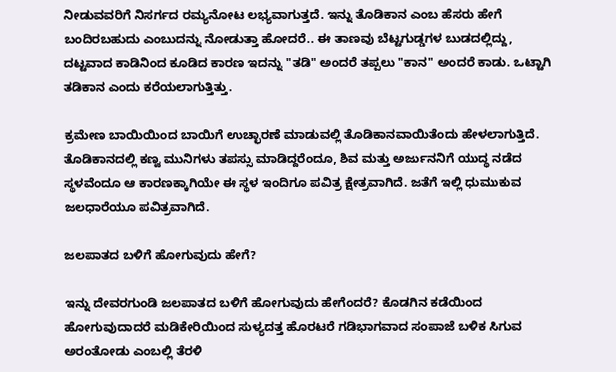ನೀಡುವವರಿಗೆ ನಿಸರ್ಗದ ರಮ್ಯನೋಟ ಲಭ್ಯವಾಗುತ್ತದೆ. ಇನ್ನು ತೊಡಿಕಾನ ಎಂಬ ಹೆಸರು ಹೇಗೆ ಬಂದಿರಬಹುದು ಎಂಬುದನ್ನು ನೋಡುತ್ತಾ ಹೋದರೆ.. ಈ ತಾಣವು ಬೆಟ್ಟಗುಡ್ಡಗಳ ಬುಡದಲ್ಲಿದ್ದು, ದಟ್ಟವಾದ ಕಾಡಿನಿಂದ ಕೂಡಿದ ಕಾರಣ ಇದನ್ನು "ತಡಿ" ಅಂದರೆ ತಪ್ಪಲು "ಕಾನ" ಅಂದರೆ ಕಾಡು. ಒಟ್ಟಾಗಿ ತಡಿಕಾನ ಎಂದು ಕರೆಯಲಾಗುತ್ತಿತ್ತು.

ಕ್ರಮೇಣ ಬಾಯಿಯಿಂದ ಬಾಯಿಗೆ ಉಚ್ಛಾರಣೆ ಮಾಡುವಲ್ಲಿ ತೊಡಿಕಾನವಾಯಿತೆಂದು ಹೇಳಲಾಗುತ್ತಿದೆ. ತೊಡಿಕಾನದಲ್ಲಿ ಕಣ್ವ ಮುನಿಗಳು ತಪಸ್ಸು ಮಾಡಿದ್ದರೆಂದೂ, ಶಿವ ಮತ್ತು ಅರ್ಜುನನಿಗೆ ಯುದ್ಧ ನಡೆದ ಸ್ಥಳವೆಂದೂ ಆ ಕಾರಣಕ್ಕಾಗಿಯೇ ಈ ಸ್ಥಳ ಇಂದಿಗೂ ಪವಿತ್ರ ಕ್ಷೇತ್ರವಾಗಿದೆ. ಜತೆಗೆ ಇಲ್ಲಿ ಧುಮುಕುವ ಜಲಧಾರೆಯೂ ಪವಿತ್ರವಾಗಿದೆ.

ಜಲಪಾತದ ಬಳಿಗೆ ಹೋಗುವುದು ಹೇಗೆ?

ಇನ್ನು ದೇವರಗುಂಡಿ ಜಲಪಾತದ ಬಳಿಗೆ ಹೋಗುವುದು ಹೇಗೆಂದರೆ? ಕೊಡಗಿನ ಕಡೆಯಿಂದ ಹೋಗುವುದಾದರೆ ಮಡಿಕೇರಿಯಿಂದ ಸುಳ್ಯದತ್ತ ಹೊರಟರೆ ಗಡಿಭಾಗವಾದ ಸಂಪಾಜೆ ಬಳಿಕ ಸಿಗುವ ಅರಂತೋಡು ಎಂಬಲ್ಲಿ ತೆರಳಿ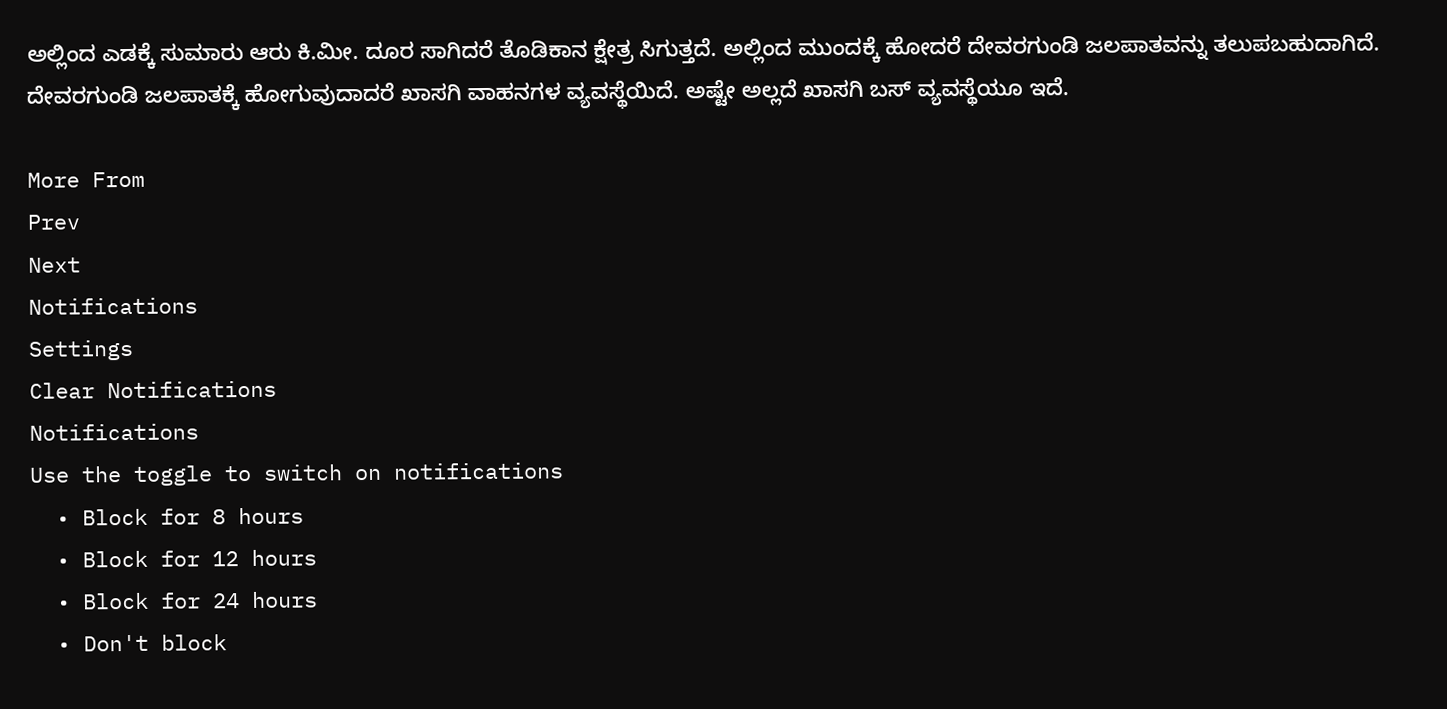ಅಲ್ಲಿಂದ ಎಡಕ್ಕೆ ಸುಮಾರು ಆರು ಕಿ.ಮೀ. ದೂರ ಸಾಗಿದರೆ ತೊಡಿಕಾನ ಕ್ಷೇತ್ರ ಸಿಗುತ್ತದೆ. ಅಲ್ಲಿಂದ ಮುಂದಕ್ಕೆ ಹೋದರೆ ದೇವರಗುಂಡಿ ಜಲಪಾತವನ್ನು ತಲುಪಬಹುದಾಗಿದೆ. ದೇವರಗುಂಡಿ ಜಲಪಾತಕ್ಕೆ ಹೋಗುವುದಾದರೆ ಖಾಸಗಿ ವಾಹನಗಳ ವ್ಯವಸ್ಥೆಯಿದೆ. ಅಷ್ಟೇ ಅಲ್ಲದೆ ಖಾಸಗಿ ಬಸ್ ವ್ಯವಸ್ಥೆಯೂ ಇದೆ.

More From
Prev
Next
Notifications
Settings
Clear Notifications
Notifications
Use the toggle to switch on notifications
  • Block for 8 hours
  • Block for 12 hours
  • Block for 24 hours
  • Don't block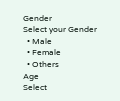Gender
Select your Gender
  • Male
  • Female
  • Others
Age
Select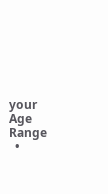your Age Range
  •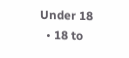Under 18
  • 18 to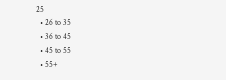25
  • 26 to 35
  • 36 to 45
  • 45 to 55
  • 55+